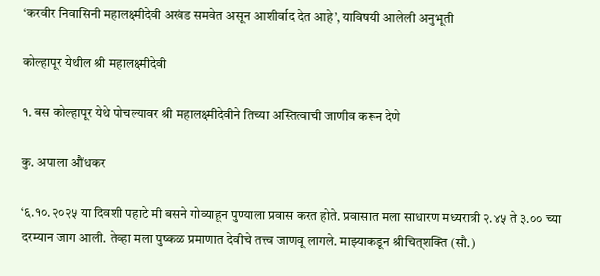‘करवीर निवासिनी महालक्ष्मीदेवी अखंड समवेत असून आशीर्वाद देत आहे’, याविषयी आलेली अनुभूती

कोल्हापूर येथील श्री महालक्ष्मीदेवी

१. बस कोल्हापूर येथे पोचल्यावर श्री महालक्ष्मीदेवीने तिच्या अस्तित्वाची जाणीव करून देणे

कु. अपाला औंधकर

‘६.१०.२०२५ या दिवशी पहाटे मी बसने गोव्याहून पुण्याला प्रवास करत होते. प्रवासात मला साधारण मध्यरात्री २.४५ ते ३.०० च्या दरम्यान जाग आली. तेव्हा मला पुष्कळ प्रमाणात देवीचे तत्त्व जाणवू लागले. माझ्याकडून श्रीचित्‌शक्ति (सौ.)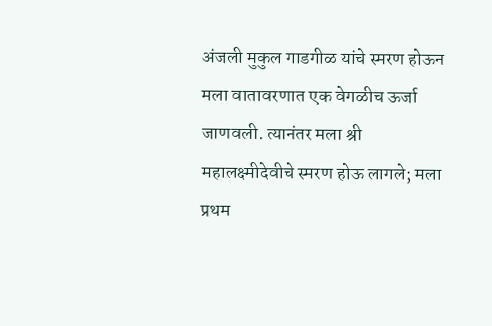अंजली मुकुल गाडगीळ यांचे स्मरण होऊन मला वातावरणात एक वेगळीच ऊर्जा जाणवली. त्यानंतर मला श्री महालक्ष्मीदेवीचे स्मरण होऊ लागले; मला प्रथम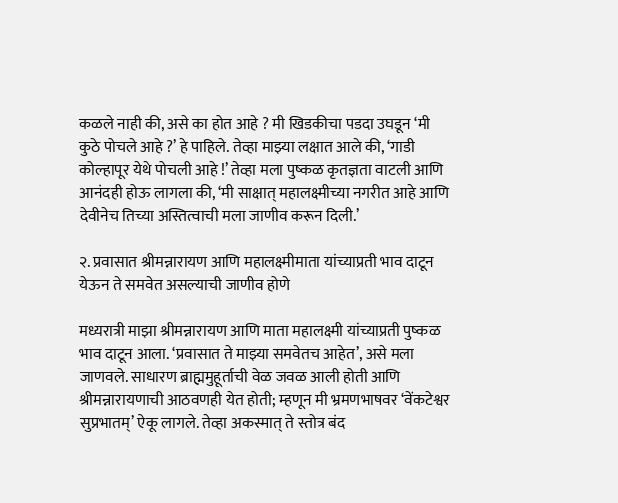कळले नाही की, असे का होत आहे ? मी खिडकीचा पडदा उघडून ‘मी कुठे पोचले आहे ?’ हे पाहिले. तेव्हा माझ्या लक्षात आले की, ‘गाडी कोल्हापूर येथे पोचली आहे !’ तेव्हा मला पुष्कळ कृतज्ञता वाटली आणि आनंदही होऊ लागला की, ‘मी साक्षात् महालक्ष्मीच्या नगरीत आहे आणि देवीनेच तिच्या अस्तित्वाची मला जाणीव करून दिली.’

२. प्रवासात श्रीमन्नारायण आणि महालक्ष्मीमाता यांच्याप्रती भाव दाटून येऊन ते समवेत असल्याची जाणीव होणे

मध्यरात्री माझा श्रीमन्नारायण आणि माता महालक्ष्मी यांच्याप्रती पुष्कळ भाव दाटून आला. ‘प्रवासात ते माझ्या समवेतच आहेत’, असे मला जाणवले. साधारण ब्राह्ममुहूर्ताची वेळ जवळ आली होती आणि श्रीमन्नारायणाची आठवणही येत होती; म्हणून मी भ्रमणभाषवर ‘वेंकटेश्वर सुप्रभातम्’ ऐकू लागले. तेव्हा अकस्मात् ते स्तोत्र बंद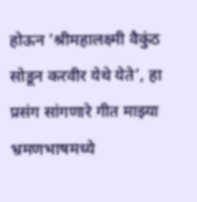होऊन ‘श्रीमहालक्ष्मी वैकुंठ सोडून करवीर येथे येते’, हा प्रसंग सांगणारे गीत माझ्या भ्रमणभाषमध्ये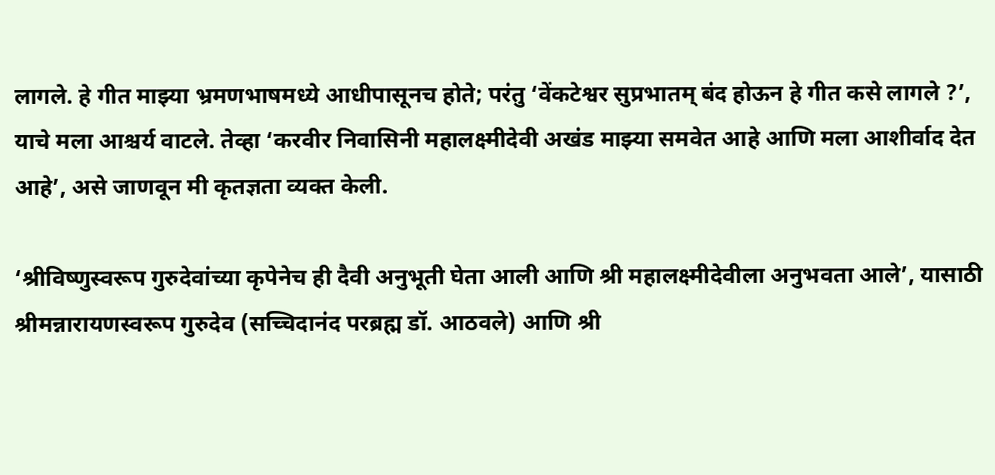लागले. हे गीत माझ्या भ्रमणभाषमध्ये आधीपासूनच होते; परंतु ‘वेंकटेश्वर सुप्रभातम् बंद होऊन हे गीत कसे लागले ?’, याचे मला आश्चर्य वाटले. तेव्हा ‘करवीर निवासिनी महालक्ष्मीदेवी अखंड माझ्या समवेत आहे आणि मला आशीर्वाद देत आहे’, असे जाणवून मी कृतज्ञता व्यक्त केली.

‘श्रीविष्णुस्वरूप गुरुदेवांच्या कृपेनेच ही दैवी अनुभूती घेता आली आणि श्री महालक्ष्मीदेवीला अनुभवता आले’, यासाठी श्रीमन्नारायणस्वरूप गुरुदेव (सच्चिदानंद परब्रह्म डॉ. आठवले) आणि श्री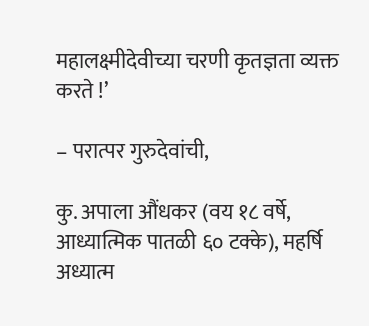महालक्ष्मीदेवीच्या चरणी कृतज्ञता व्यक्त करते !’

– परात्पर गुरुदेवांची,

कु. अपाला औंधकर (वय १८ वर्षे, आध्यात्मिक पातळी ६० टक्के), महर्षि अध्यात्म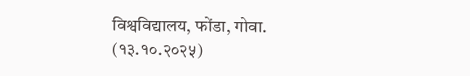विश्वविद्यालय, फोंडा, गोवा. (१३.१०.२०२५)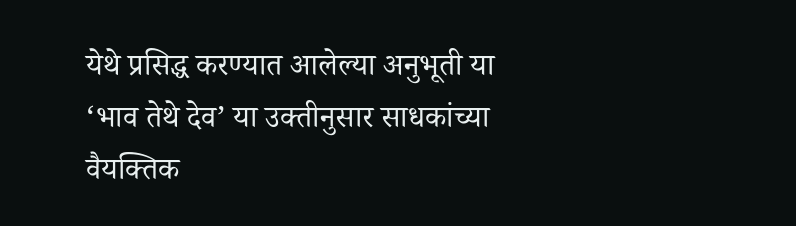येथे प्रसिद्ध करण्यात आलेल्या अनुभूती या ‘भाव तेथे देव’ या उक्तीनुसार साधकांच्या वैयक्तिक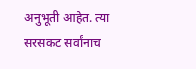अनुभूती आहेत. त्या सरसकट सर्वांनाच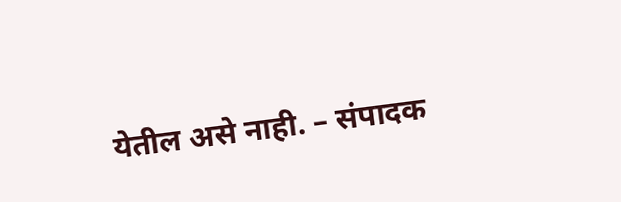येतील असे नाही. – संपादक